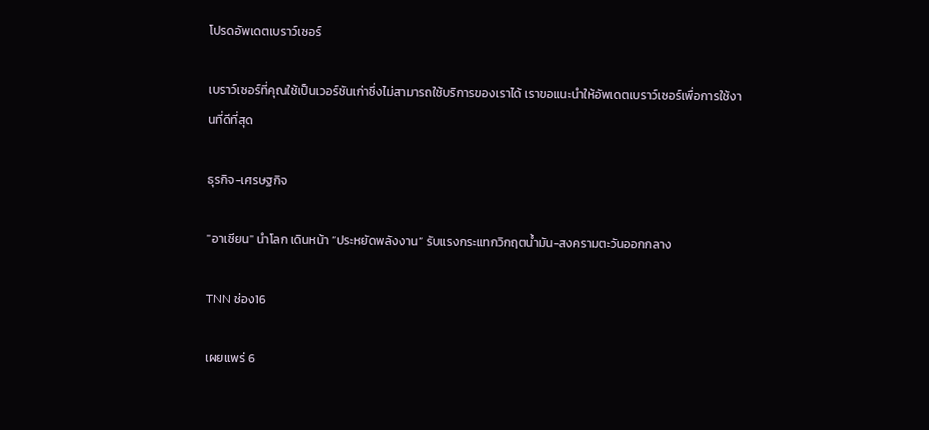โปรดอัพเดตเบราว์เซอร์

เบราว์เซอร์ที่คุณใช้เป็นเวอร์ชันเก่าซึ่งไม่สามารถใช้บริการของเราได้ เราขอแนะนำให้อัพเดตเบราว์เซอร์เพื่อการใช้งานที่ดีที่สุด

ธุรกิจ-เศรษฐกิจ

"อาเซียน" นำโลก เดินหน้า “ประหยัดพลังงาน” รับแรงกระแทกวิกฤตน้ำมัน-สงครามตะวันออกกลาง

TNN ช่อง16

เผยแพร่ 6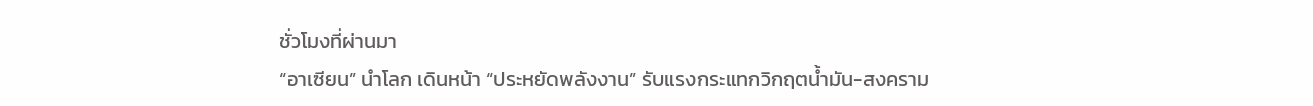ชั่วโมงที่ผ่านมา
“อาเซียน” นำโลก เดินหน้า “ประหยัดพลังงาน” รับแรงกระแทกวิกฤตน้ำมัน-สงคราม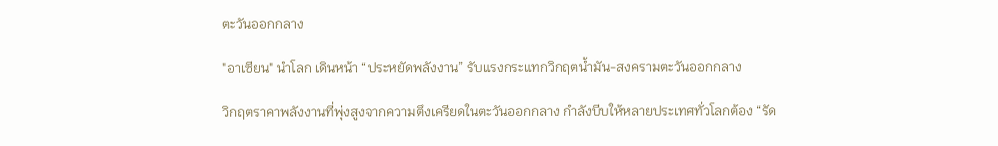ตะวันออกกลาง

"อาเซียน" นำโลก เดินหน้า “ประหยัดพลังงาน” รับแรงกระแทกวิกฤตน้ำมัน-สงครามตะวันออกกลาง

วิกฤตราคาพลังงานที่พุ่งสูงจากความตึงเครียดในตะวันออกกลาง กำลังบีบให้หลายประเทศทั่วโลกต้อง “รัด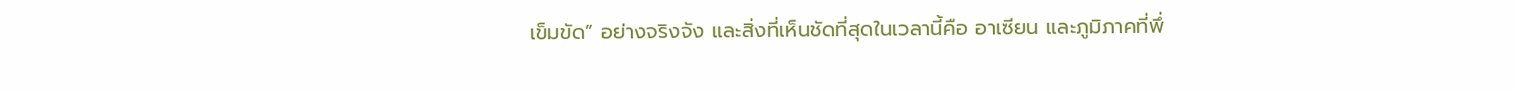เข็มขัด” อย่างจริงจัง และสิ่งที่เห็นชัดที่สุดในเวลานี้คือ อาเซียน และภูมิภาคที่พึ่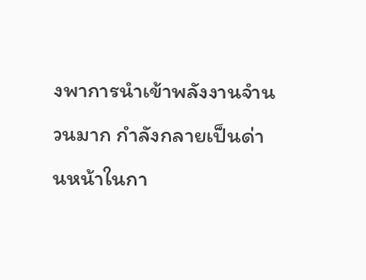งพาการนำเข้าพลังงานจำนวนมาก กำลังกลายเป็นด่านหน้าในกา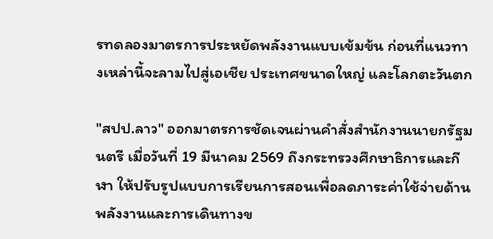รทดลองมาตรการประหยัดพลังงานแบบเข้มข้น ก่อนที่แนวทางเหล่านี้จะลามไปสู่เอเชีย ประเทศขนาดใหญ่ และโลกตะวันตก

"สปป.ลาว" ออกมาตรการชัดเจนผ่านคำสั่งสำนักงานนายกรัฐมนตรี เมื่อวันที่ 19 มีนาคม 2569 ถึงกระทรวงศึกษาธิการและกีฬา ให้ปรับรูปแบบการเรียนการสอนเพื่อลดภาระค่าใช้จ่ายด้านพลังงานและการเดินทางข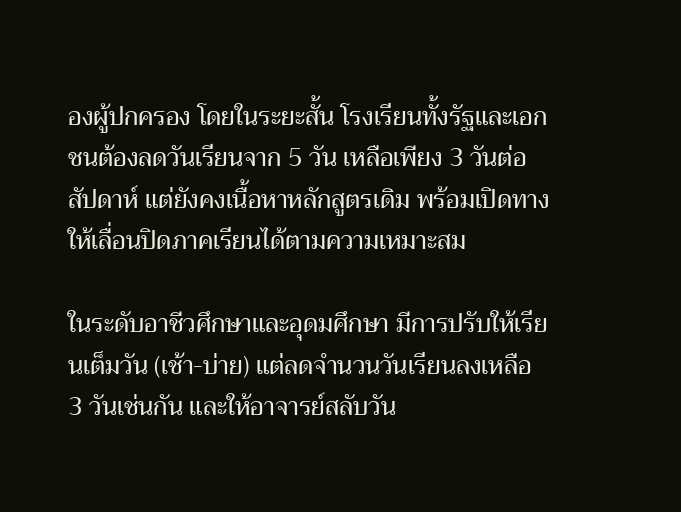องผู้ปกครอง โดยในระยะสั้น โรงเรียนทั้งรัฐและเอกชนต้องลดวันเรียนจาก 5 วัน เหลือเพียง 3 วันต่อสัปดาห์ แต่ยังคงเนื้อหาหลักสูตรเดิม พร้อมเปิดทางให้เลื่อนปิดภาคเรียนได้ตามความเหมาะสม

ในระดับอาชีวศึกษาและอุดมศึกษา มีการปรับให้เรียนเต็มวัน (เช้า-บ่าย) แต่ลดจำนวนวันเรียนลงเหลือ 3 วันเช่นกัน และให้อาจารย์สลับวัน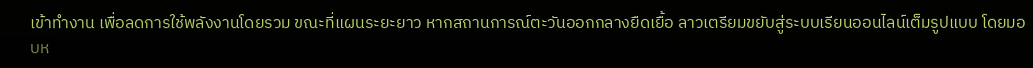เข้าทำงาน เพื่อลดการใช้พลังงานโดยรวม ขณะที่แผนระยะยาว หากสถานการณ์ตะวันออกกลางยืดเยื้อ ลาวเตรียมขยับสู่ระบบเรียนออนไลน์เต็มรูปแบบ โดยมอบห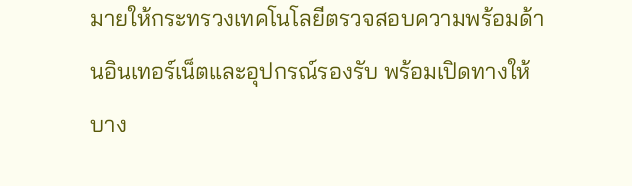มายให้กระทรวงเทคโนโลยีตรวจสอบความพร้อมด้านอินเทอร์เน็ตและอุปกรณ์รองรับ พร้อมเปิดทางให้บาง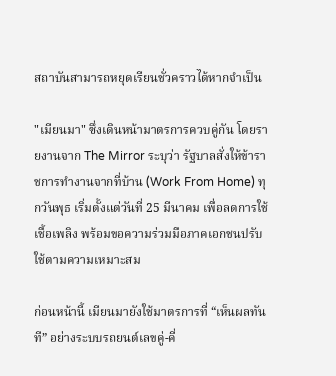สถาบันสามารถหยุดเรียนชั่วคราวได้หากจำเป็น

"เมียนมา" ซึ่งเดินหน้ามาตรการควบคู่กัน โดยรายงานจาก The Mirror ระบุว่า รัฐบาลสั่งให้ข้าราชการทำงานจากที่บ้าน (Work From Home) ทุกวันพุธ เริ่มตั้งแต่วันที่ 25 มีนาคม เพื่อลดการใช้เชื้อเพลิง พร้อมขอความร่วมมือภาคเอกชนปรับใช้ตามความเหมาะสม

ก่อนหน้านี้ เมียนมายังใช้มาตรการที่ “เห็นผลทันที” อย่างระบบรถยนต์เลขคู่-คี่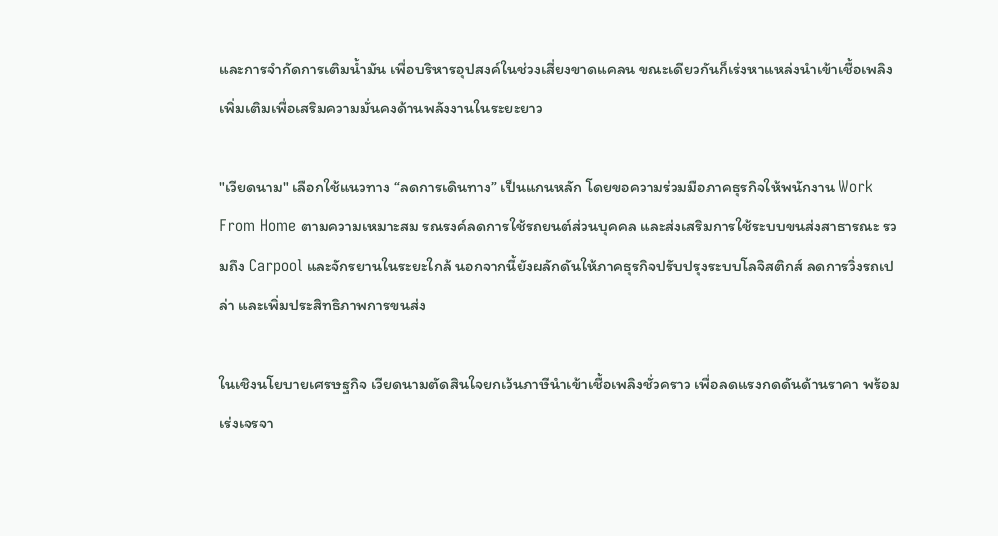และการจำกัดการเติมน้ำมัน เพื่อบริหารอุปสงค์ในช่วงเสี่ยงขาดแคลน ขณะเดียวกันก็เร่งหาแหล่งนำเข้าเชื้อเพลิงเพิ่มเติมเพื่อเสริมความมั่นคงด้านพลังงานในระยะยาว

"เวียดนาม" เลือกใช้แนวทาง “ลดการเดินทาง” เป็นแกนหลัก โดยขอความร่วมมือภาคธุรกิจให้พนักงาน Work From Home ตามความเหมาะสม รณรงค์ลดการใช้รถยนต์ส่วนบุคคล และส่งเสริมการใช้ระบบขนส่งสาธารณะ รวมถึง Carpool และจักรยานในระยะใกล้ นอกจากนี้ยังผลักดันให้ภาคธุรกิจปรับปรุงระบบโลจิสติกส์ ลดการวิ่งรถเปล่า และเพิ่มประสิทธิภาพการขนส่ง

ในเชิงนโยบายเศรษฐกิจ เวียดนามตัดสินใจยกเว้นภาษีนำเข้าเชื้อเพลิงชั่วคราว เพื่อลดแรงกดดันด้านราคา พร้อมเร่งเจรจา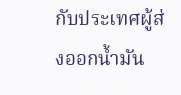กับประเทศผู้ส่งออกน้ำมัน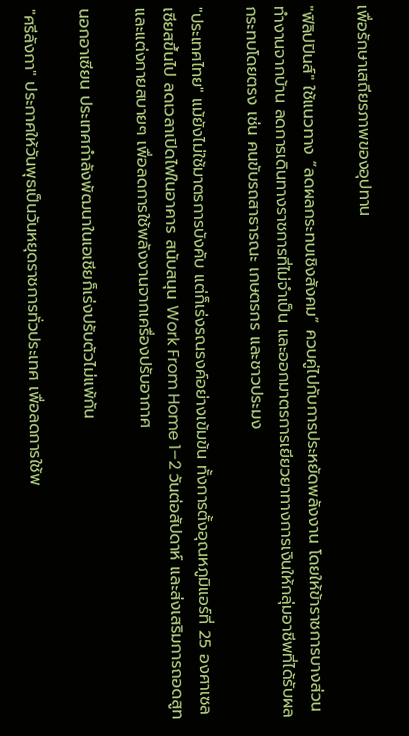เพื่อรักษาเสถียรภาพของอุปทาน

"ฟิลิปปินส์" ใช้แนวทาง “ลดผลกระทบเชิงสังคม” ควบคู่ไปกับการประหยัดพลังงาน โดยให้ข้าราชการบางส่วนทำงานจากบ้าน ลดการเดินทางราชการที่ไม่จำเป็น และออกมาตรการเยียวยาทางการเงินให้กลุ่มอาชีพที่ได้รับผลกระทบโดยตรง เช่น คนขับรถสาธารณะ เกษตรกร และชาวประมง

"ประเทศไทย" แม้ยังไม่ใช้มาตรการบังคับ แต่ก็เร่งรณรงค์อย่างเข้มข้น ทั้งการตั้งอุณหภูมิแอร์ที่ 25 องศาเซลเซียสขึ้นไป ลดเวลาเปิดไฟในอาคาร สนับสนุน Work From Home 1–2 วันต่อสัปดาห์ และส่งเสริมการถอดสูท และแต่งกายสบายๆ เพื่อลดการใช้พลังงานจากเครื่องปรับอากาศ

นอกอาเซียน ประเทศกำลังพัฒนาในเอเชียก็เร่งปรับตัวไม่แพ้กัน

"ศรีลังกา" ประกาศให้วันพุธเป็นวันหยุดราชการทั่วประเทศ เพื่อลดการใช้พ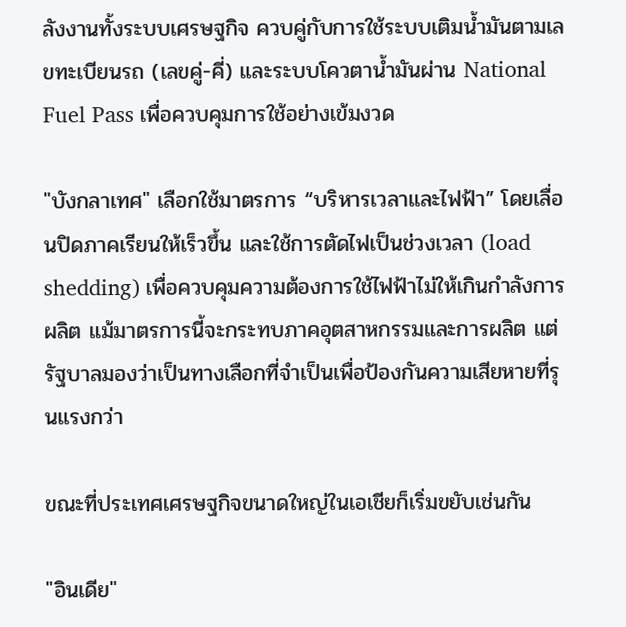ลังงานทั้งระบบเศรษฐกิจ ควบคู่กับการใช้ระบบเติมน้ำมันตามเลขทะเบียนรถ (เลขคู่-คี่) และระบบโควตาน้ำมันผ่าน National Fuel Pass เพื่อควบคุมการใช้อย่างเข้มงวด

"บังกลาเทศ" เลือกใช้มาตรการ “บริหารเวลาและไฟฟ้า” โดยเลื่อนปิดภาคเรียนให้เร็วขึ้น และใช้การตัดไฟเป็นช่วงเวลา (load shedding) เพื่อควบคุมความต้องการใช้ไฟฟ้าไม่ให้เกินกำลังการผลิต แม้มาตรการนี้จะกระทบภาคอุตสาหกรรมและการผลิต แต่รัฐบาลมองว่าเป็นทางเลือกที่จำเป็นเพื่อป้องกันความเสียหายที่รุนแรงกว่า

ขณะที่ประเทศเศรษฐกิจขนาดใหญ่ในเอเชียก็เริ่มขยับเช่นกัน

"อินเดีย"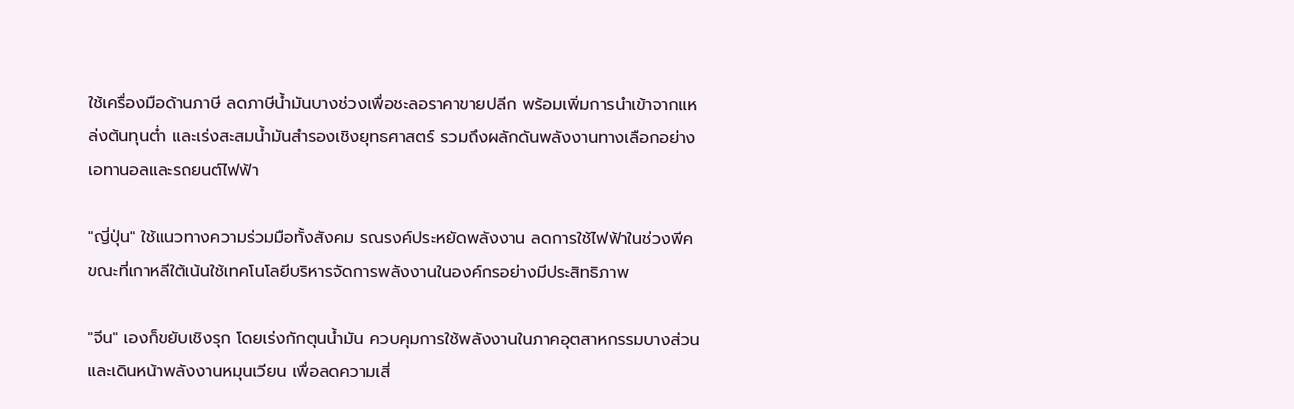ใช้เครื่องมือด้านภาษี ลดภาษีน้ำมันบางช่วงเพื่อชะลอราคาขายปลีก พร้อมเพิ่มการนำเข้าจากแหล่งต้นทุนต่ำ และเร่งสะสมน้ำมันสำรองเชิงยุทธศาสตร์ รวมถึงผลักดันพลังงานทางเลือกอย่างเอทานอลและรถยนต์ไฟฟ้า

"ญี่ปุ่น" ใช้แนวทางความร่วมมือทั้งสังคม รณรงค์ประหยัดพลังงาน ลดการใช้ไฟฟ้าในช่วงพีค ขณะที่เกาหลีใต้เน้นใช้เทคโนโลยีบริหารจัดการพลังงานในองค์กรอย่างมีประสิทธิภาพ

"จีน" เองก็ขยับเชิงรุก โดยเร่งกักตุนน้ำมัน ควบคุมการใช้พลังงานในภาคอุตสาหกรรมบางส่วน และเดินหน้าพลังงานหมุนเวียน เพื่อลดความเสี่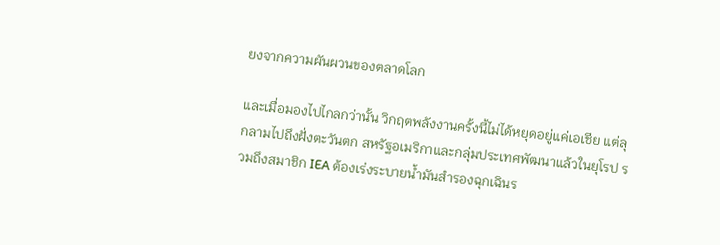ยงจากความผันผวนของตลาดโลก

และเมื่อมองไปไกลกว่านั้น วิกฤตพลังงานครั้งนี้ไม่ได้หยุดอยู่แค่เอเชีย แต่ลุกลามไปถึงฝั่งตะวันตก สหรัฐอเมริกาและกลุ่มประเทศพัฒนาแล้วในยุโรป รวมถึงสมาชิก IEA ต้องเร่งระบายน้ำมันสำรองฉุกเฉินร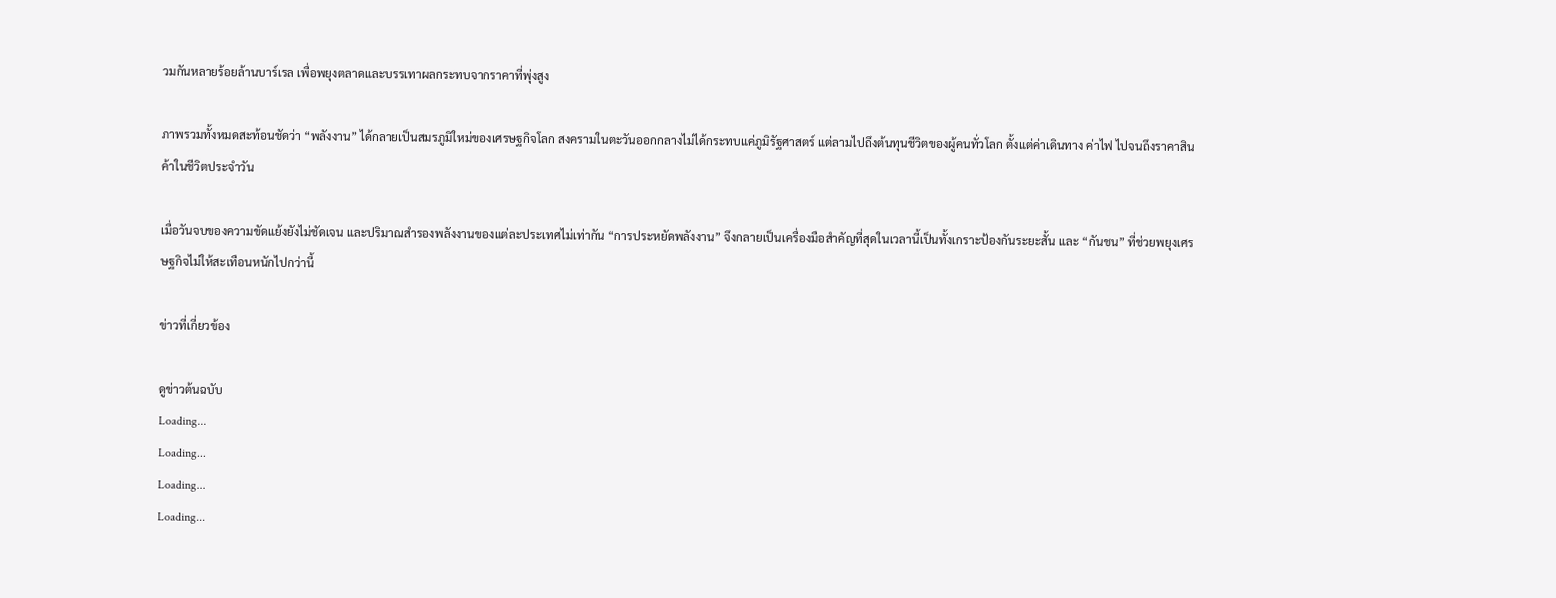วมกันหลายร้อยล้านบาร์เรล เพื่อพยุงตลาดและบรรเทาผลกระทบจากราคาที่พุ่งสูง

ภาพรวมทั้งหมดสะท้อนชัดว่า “พลังงาน” ได้กลายเป็นสมรภูมิใหม่ของเศรษฐกิจโลก สงครามในตะวันออกกลางไม่ได้กระทบแค่ภูมิรัฐศาสตร์ แต่ลามไปถึงต้นทุนชีวิตของผู้คนทั่วโลก ตั้งแต่ค่าเดินทาง ค่าไฟ ไปจนถึงราคาสินค้าในชีวิตประจำวัน

เมื่อวันจบของความขัดแย้งยังไม่ชัดเจน และปริมาณสำรองพลังงานของแต่ละประเทศไม่เท่ากัน “การประหยัดพลังงาน” จึงกลายเป็นเครื่องมือสำคัญที่สุดในเวลานี้เป็นทั้งเกราะป้องกันระยะสั้น และ “กันชน” ที่ช่วยพยุงเศรษฐกิจไม่ให้สะเทือนหนักไปกว่านี้

ข่าวที่เกี่ยวข้อง

ดูข่าวต้นฉบับ
Loading...
Loading...
Loading...
Loading...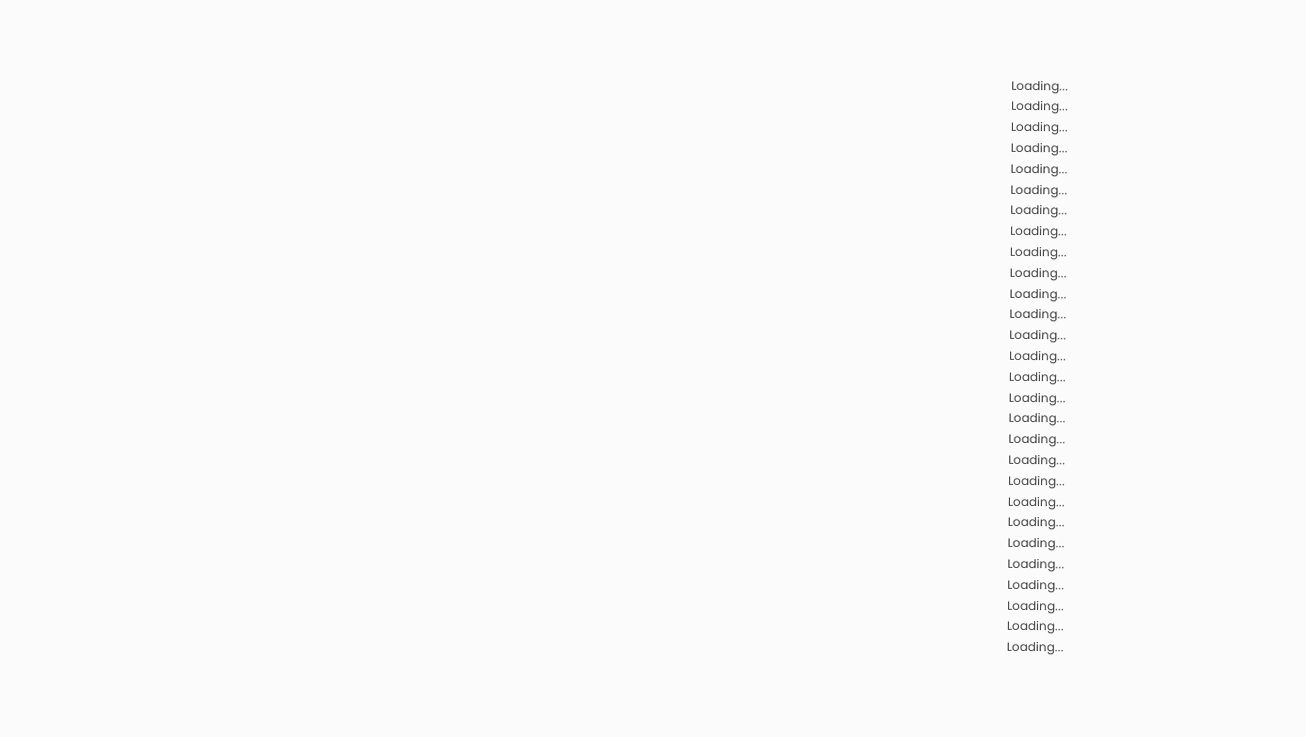Loading...
Loading...
Loading...
Loading...
Loading...
Loading...
Loading...
Loading...
Loading...
Loading...
Loading...
Loading...
Loading...
Loading...
Loading...
Loading...
Loading...
Loading...
Loading...
Loading...
Loading...
Loading...
Loading...
Loading...
Loading...
Loading...
Loading...
Loading...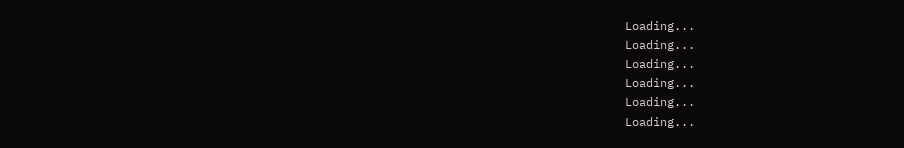Loading...
Loading...
Loading...
Loading...
Loading...
Loading...